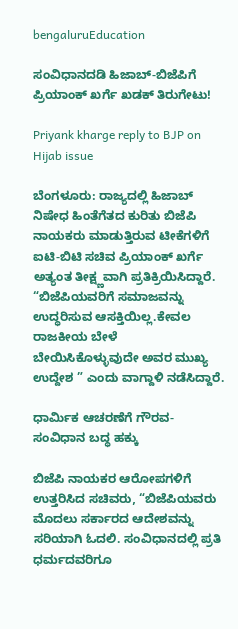bengaluruEducation

ಸಂವಿಧಾನದಡಿ ಹಿಜಾಬ್-ಬಿಜೆಪಿಗೆ ಪ್ರಿಯಾಂಕ್ ಖರ್ಗೆ ಖಡಕ್ ತಿರುಗೇಟು!

Priyank kharge reply to BJP on Hijab issue

ಬೆಂಗಳೂರು: ರಾಜ್ಯದಲ್ಲಿ ಹಿಜಾಬ್ ನಿಷೇಧ ಹಿಂತೆಗೆತದ ಕುರಿತು ಬಿಜೆಪಿ ನಾಯಕರು ಮಾಡುತ್ತಿರುವ ಟೀಕೆಗಳಿಗೆ ಐಟಿ-ಬಿಟಿ ಸಚಿವ ಪ್ರಿಯಾಂಕ್ ಖರ್ಗೆ ಅತ್ಯಂತ ತೀಕ್ಷ್ಣವಾಗಿ ಪ್ರತಿಕ್ರಿಯಿಸಿದ್ದಾರೆ. “ಬಿಜೆಪಿಯವರಿಗೆ ಸಮಾಜವನ್ನು ಉದ್ಧರಿಸುವ ಆಸಕ್ತಿಯಿಲ್ಲ.ಕೇವಲ ರಾಜಕೀಯ ಬೇಳೆ ಬೇಯಿಸಿಕೊಳ್ಳುವುದೇ ಅವರ ಮುಖ್ಯ ಉದ್ದೇಶ ” ಎಂದು ವಾಗ್ದಾಳಿ ನಡೆಸಿದ್ದಾರೆ.

ಧಾರ್ಮಿಕ ಆಚರಣೆಗೆ ಗೌರವ- ಸಂವಿಧಾನ ಬದ್ಧ ಹಕ್ಕು

ಬಿಜೆಪಿ ನಾಯಕರ ಆರೋಪಗಳಿಗೆ ಉತ್ತರಿಸಿದ ಸಚಿವರು, “ಬಿಜೆಪಿಯವರು ಮೊದಲು ಸರ್ಕಾರದ ಆದೇಶವನ್ನು ಸರಿಯಾಗಿ ಓದಲಿ. ಸಂವಿಧಾನದಲ್ಲಿ ಪ್ರತಿ ಧರ್ಮದವರಿಗೂ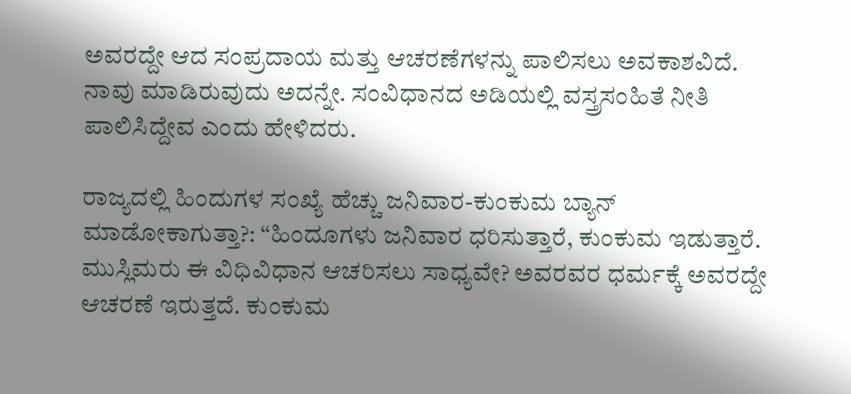ಅವರದ್ದೇ ಆದ ಸಂಪ್ರದಾಯ ಮತ್ತು ಆಚರಣೆಗಳನ್ನು ಪಾಲಿಸಲು ಅವಕಾಶವಿದೆ. ನಾವು ಮಾಡಿರುವುದು ಅದನ್ನೇ. ಸಂವಿಧಾನದ ಅಡಿಯಲ್ಲಿ ವಸ್ತ್ರಸಂಹಿತೆ ನೀತಿ ಪಾಲಿಸಿದ್ದೇವ ಎಂದು ಹೇಳಿದರು.

ರಾಜ್ಯದಲ್ಲಿ ಹಿಂದುಗಳ ಸಂಖ್ಯೆ ಹೆಚ್ಚು ಜನಿವಾರ-ಕುಂಕುಮ ಬ್ಯಾನ್ ಮಾಡೋಕಾಗುತ್ತಾ?: “ಹಿಂದೂಗಳು ಜನಿವಾರ ಧರಿಸುತ್ತಾರೆ, ಕುಂಕುಮ ಇಡುತ್ತಾರೆ. ಮುಸ್ಲಿಮರು ಈ ವಿಧಿವಿಧಾನ ಆಚರಿಸಲು ಸಾಧ್ಯವೇ? ಅವರವರ ಧರ್ಮಕ್ಕೆ ಅವರದ್ದೇ ಆಚರಣೆ ಇರುತ್ತದೆ. ಕುಂಕುಮ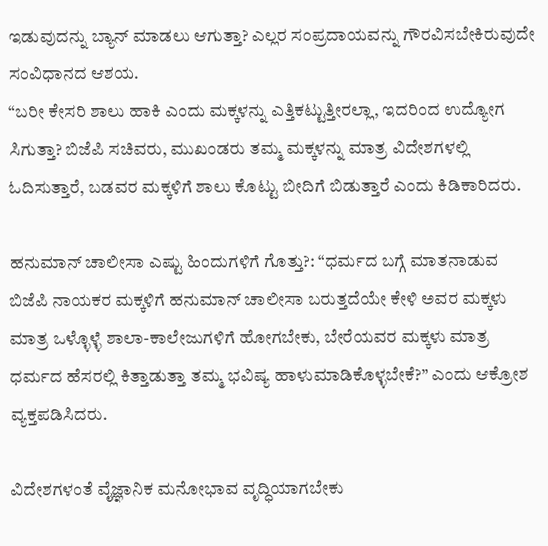ಇಡುವುದನ್ನು ಬ್ಯಾನ್ ಮಾಡಲು ಆಗುತ್ತಾ? ಎಲ್ಲರ ಸಂಪ್ರದಾಯವನ್ನು ಗೌರವಿಸಬೇಕಿರುವುದೇ ಸಂವಿಧಾನದ ಆಶಯ.
“ಬರೀ ಕೇಸರಿ ಶಾಲು ಹಾಕಿ ಎಂದು ಮಕ್ಕಳನ್ನು ಎತ್ತಿಕಟ್ಟುತ್ತೀರಲ್ಲಾ, ಇದರಿಂದ ಉದ್ಯೋಗ ಸಿಗುತ್ತಾ? ಬಿಜೆಪಿ ಸಚಿವರು, ಮುಖಂಡರು ತಮ್ಮ ಮಕ್ಕಳನ್ನು ಮಾತ್ರ ವಿದೇಶಗಳಲ್ಲಿ ಓದಿಸುತ್ತಾರೆ, ಬಡವರ ಮಕ್ಕಳಿಗೆ ಶಾಲು ಕೊಟ್ಟು ಬೀದಿಗೆ ಬಿಡುತ್ತಾರೆ ಎಂದು ಕಿಡಿಕಾರಿದರು.

ಹನುಮಾನ್ ಚಾಲೀಸಾ ಎಷ್ಟು ಹಿಂದುಗಳಿಗೆ ಗೊತ್ತು?: “ಧರ್ಮದ ಬಗ್ಗೆ ಮಾತನಾಡುವ ಬಿಜೆಪಿ ನಾಯಕರ ಮಕ್ಕಳಿಗೆ ಹನುಮಾನ್ ಚಾಲೀಸಾ ಬರುತ್ತದೆಯೇ ಕೇಳಿ ಅವರ ಮಕ್ಕಳು ಮಾತ್ರ ಒಳ್ಳೊಳ್ಳೆ ಶಾಲಾ-ಕಾಲೇಜುಗಳಿಗೆ ಹೋಗಬೇಕು, ಬೇರೆಯವರ ಮಕ್ಕಳು ಮಾತ್ರ ಧರ್ಮದ ಹೆಸರಲ್ಲಿ ಕಿತ್ತಾಡುತ್ತಾ ತಮ್ಮ ಭವಿಷ್ಯ ಹಾಳುಮಾಡಿಕೊಳ್ಳಬೇಕೆ?” ಎಂದು ಆಕ್ರೋಶ ವ್ಯಕ್ತಪಡಿಸಿದರು.

ವಿದೇಶಗಳಂತೆ ವೈಜ್ಞಾನಿಕ ಮನೋಭಾವ ವೃದ್ಧಿಯಾಗಬೇಕು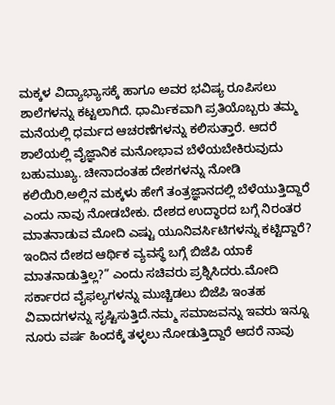ಮಕ್ಕಳ ವಿದ್ಯಾಭ್ಯಾಸಕ್ಕೆ ಹಾಗೂ ಅವರ ಭವಿಷ್ಯ ರೂಪಿಸಲು ಶಾಲೆಗಳನ್ನು ಕಟ್ಟಲಾಗಿದೆ. ಧಾರ್ಮಿಕವಾಗಿ ಪ್ರತಿಯೊಬ್ಬರು ತಮ್ಮ ಮನೆಯಲ್ಲಿ ಧರ್ಮದ ಆಚರಣೆಗಳನ್ನು ಕಲಿಸುತ್ತಾರೆ. ಆದರೆ ಶಾಲೆಯಲ್ಲಿ ವೈಜ್ಞಾನಿಕ ಮನೋಭಾವ ಬೆಳೆಯಬೇಕಿರುವುದು ಬಹುಮುಖ್ಯ. ಚೀನಾದಂತಹ ದೇಶಗಳನ್ನು ನೋಡಿ ಕಲಿಯಿರಿ,ಅಲ್ಲಿನ ಮಕ್ಕಳು ಹೇಗೆ ತಂತ್ರಜ್ಞಾನದಲ್ಲಿ ಬೆಳೆಯುತ್ತಿದ್ದಾರೆ ಎಂದು ನಾವು ನೋಡಬೇಕು. ದೇಶದ ಉದ್ಧಾರದ ಬಗ್ಗೆ ನಿರಂತರ ಮಾತನಾಡುವ ಮೋದಿ ಎಷ್ಟು ಯೂನಿವರ್ಸಿಟಿಗಳನ್ನು ಕಟ್ಟಿದ್ದಾರೆ? ಇಂದಿನ ದೇಶದ ಆರ್ಥಿಕ ವ್ಯವಸ್ಥೆ ಬಗ್ಗೆ ಬಿಜೆಪಿ ಯಾಕೆ ಮಾತನಾಡುತ್ತಿಲ್ಲ?” ಎಂದು ಸಚಿವರು ಪ್ರಶ್ನಿಸಿದರು.ಮೋದಿ ಸರ್ಕಾರದ ವೈಫಲ್ಯಗಳನ್ನು ಮುಚ್ಚಿಡಲು ಬಿಜೆಪಿ ಇಂತಹ ವಿವಾದಗಳನ್ನು ಸೃಷ್ಟಿಸುತ್ತಿದೆ.ನಮ್ಮ ಸಮಾಜವನ್ನು ಇವರು ಇನ್ನೂ ನೂರು ವರ್ಷ ಹಿಂದಕ್ಕೆ ತಳ್ಳಲು ನೋಡುತ್ತಿದ್ದಾರೆ ಆದರೆ ನಾವು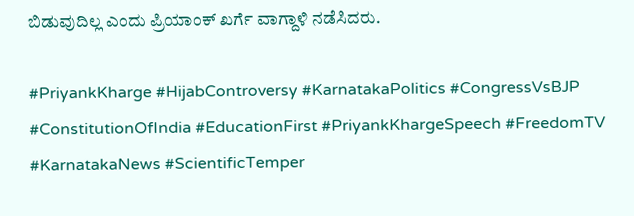ಬಿಡುವುದಿಲ್ಲ ಎಂದು ಪ್ರಿಯಾಂಕ್ ಖರ್ಗೆ ವಾಗ್ದಾಳಿ ನಡೆಸಿದರು.

#PriyankKharge #HijabControversy #KarnatakaPolitics #CongressVsBJP #ConstitutionOfIndia #EducationFirst #PriyankKhargeSpeech #FreedomTV #KarnatakaNews #ScientificTemper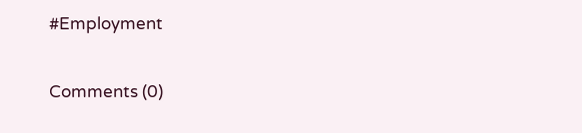#Employment

Comments (0)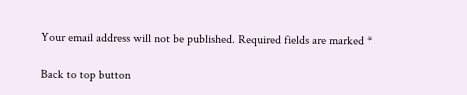Your email address will not be published. Required fields are marked *

Back to top button